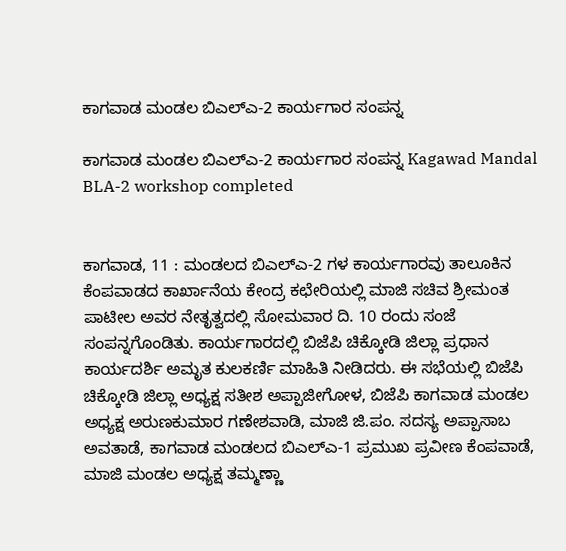ಕಾಗವಾಡ ಮಂಡಲ ಬಿಎಲ್‌ಎ-2 ಕಾರ್ಯಗಾರ ಸಂಪನ್ನ

ಕಾಗವಾಡ ಮಂಡಲ ಬಿಎಲ್‌ಎ-2 ಕಾರ್ಯಗಾರ ಸಂಪನ್ನ Kagawad Mandal BLA-2 workshop completed


ಕಾಗವಾಡ, 11 : ಮಂಡಲದ ಬಿಎಲ್‌ಎ-2 ಗಳ ಕಾರ್ಯಗಾರವು ತಾಲೂಕಿನ ಕೆಂಪವಾಡದ ಕಾರ್ಖಾನೆಯ ಕೇಂದ್ರ ಕಛೇರಿಯಲ್ಲಿ ಮಾಜಿ ಸಚಿವ ಶ್ರೀಮಂತ ಪಾಟೀಲ ಅವರ ನೇತೃತ್ವದಲ್ಲಿ ಸೋಮವಾರ ದಿ. 10 ರಂದು ಸಂಜೆ ಸಂಪನ್ನಗೊಂಡಿತು. ಕಾರ್ಯಗಾರದಲ್ಲಿ ಬಿಜೆಪಿ ಚಿಕ್ಕೋಡಿ ಜಿಲ್ಲಾ ಪ್ರಧಾನ ಕಾರ್ಯದರ್ಶಿ ಅಮೃತ ಕುಲಕರ್ಣಿ ಮಾಹಿತಿ ನೀಡಿದರು. ಈ ಸಭೆಯಲ್ಲಿ ಬಿಜೆಪಿ ಚಿಕ್ಕೋಡಿ ಜಿಲ್ಲಾ ಅಧ್ಯಕ್ಷ ಸತೀಶ ಅಪ್ಪಾಜೀಗೋಳ, ಬಿಜೆಪಿ ಕಾಗವಾಡ ಮಂಡಲ ಅಧ್ಯಕ್ಷ ಅರುಣಕುಮಾರ ಗಣೇಶವಾಡಿ, ಮಾಜಿ ಜಿ.ಪಂ. ಸದಸ್ಯ ಅಪ್ಪಾಸಾಬ ಅವತಾಡೆ, ಕಾಗವಾಡ ಮಂಡಲದ ಬಿಎಲ್‌ಎ-1 ಪ್ರಮುಖ ಪ್ರವೀಣ ಕೆಂಪವಾಡೆ, ಮಾಜಿ ಮಂಡಲ ಅಧ್ಯಕ್ಷ ತಮ್ಮಣ್ಣಾ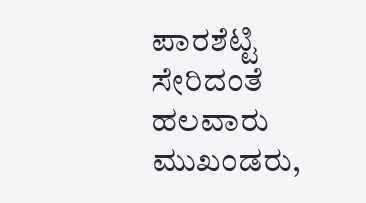ಪಾರಶೆಟ್ಟಿ ಸೇರಿದಂತೆ ಹಲವಾರು ಮುಖಂಡರು,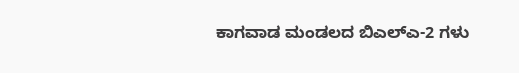ಕಾಗವಾಡ ಮಂಡಲದ ಬಿಎಲ್‌ಎ-2 ಗಳು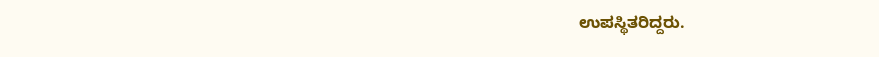ಉಪಸ್ಥಿತರಿದ್ದರು.